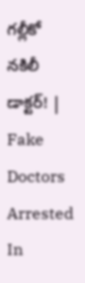గల్లీకో నకిలీ డాక్టర్‌! | Fake Doctors Arrested In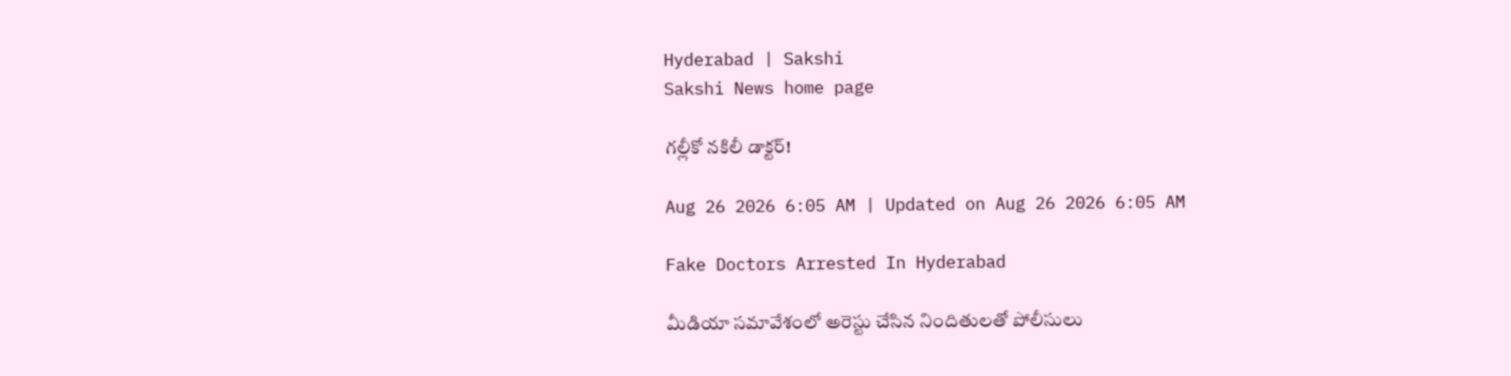Hyderabad | Sakshi
Sakshi News home page

గల్లీకో నకిలీ డాక్టర్‌!

Aug 26 2026 6:05 AM | Updated on Aug 26 2026 6:05 AM

Fake Doctors Arrested In Hyderabad

మీడియా సమావేశంలో అరెస్టు చేసిన నిందితులతో పోలీసులు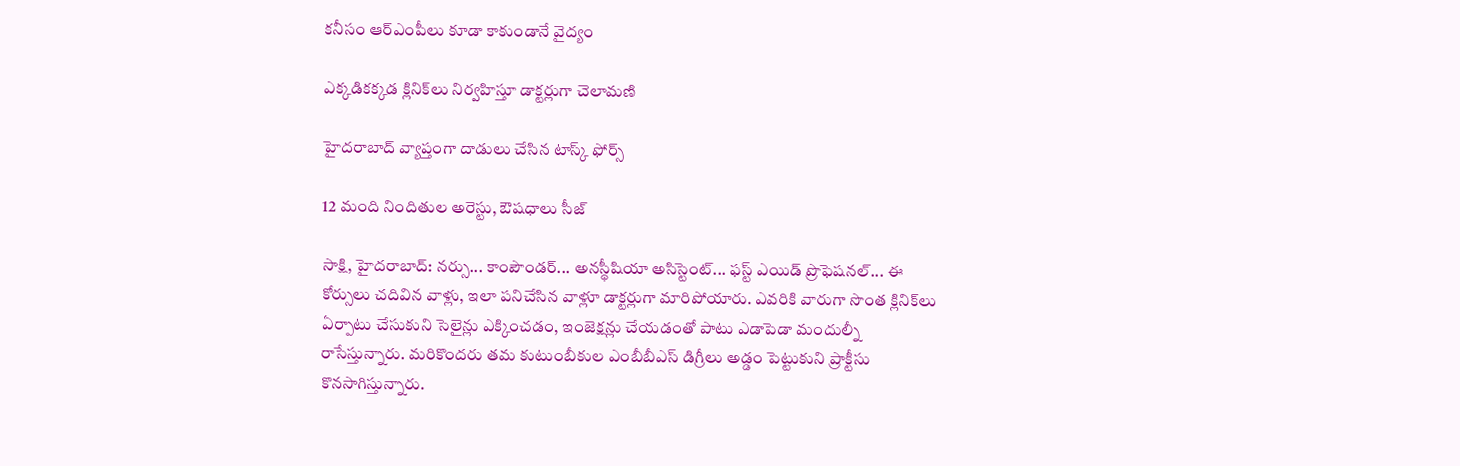కనీసం ఆర్‌ఎంపీలు కూడా కాకుండానే వైద్యం

ఎక్కడికక్కడ క్లినిక్‌లు నిర్వహిస్తూ డాక్టర్లుగా చెలామణి

హైదరాబాద్‌ వ్యాప్తంగా దాడులు చేసిన టాస్క్ ఫోర్స్‌

12 మంది నిందితుల అరెస్టు, ఔషధాలు సీజ్‌

సాక్షి, హైదరాబాద్‌: నర్సు... కాంపౌండర్‌... అనస్థీషియా అసిస్టెంట్‌... ఫస్ట్‌ ఎయిడ్‌ ప్రొఫెషనల్‌... ఈ కోర్సులు చదివిన వాళ్లు, ఇలా పనిచేసిన వాళ్లూ డాక్టర్లుగా మారిపోయారు. ఎవరికి వారుగా సొంత క్లినిక్‌లు ఏర్పాటు చేసుకుని సెలైన్లు ఎక్కించడం, ఇంజెక్షన్లు చేయడంతో పాటు ఎడాపెడా మందుల్నీ రాసేస్తున్నారు. మరికొందరు తమ కుటుంబీకుల ఎంబీబీఎస్‌ డిగ్రీలు అడ్డం పెట్టుకుని ప్రాక్టీసు కొనసాగిస్తున్నారు.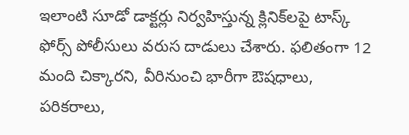ఇలాంటి సూడో డాక్టర్లు నిర్వహిస్తున్న క్లినిక్‌లపై టాస్క్ ఫోర్స్‌ పోలీసులు వరుస దాడులు చేశారు. ఫలితంగా 12 మంది చిక్కారని, వీరినుంచి భారీగా ఔషధాలు, పరికరాలు,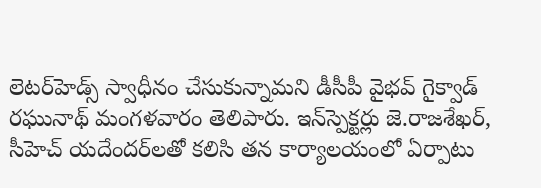లెటర్‌హెడ్స్‌ స్వాధీనం చేసుకున్నామని డీసీపీ వైభవ్‌ గైక్వాడ్‌ రఘునాథ్‌ మంగళవారం తెలిపారు. ఇన్‌స్పెక్టర్లు జె.రాజశేఖర్, సీహెచ్‌ యదేందర్‌లతో కలిసి తన కార్యాలయంలో ఏర్పాటు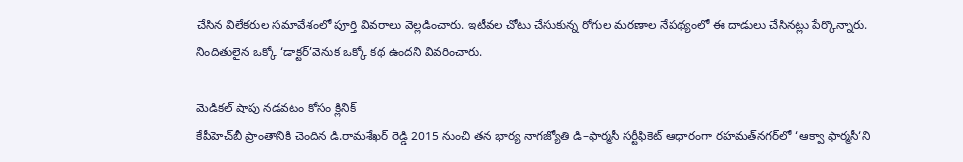చేసిన విలేకరుల సమావేశంలో పూర్తి వివరాలు వెల్లడించారు. ఇటీవల చోటు చేసుకున్న రోగుల మరణాల నేపథ్యంలో ఈ దాడులు చేసినట్లు పేర్కొన్నారు. నిందితులైన ఒక్కో ‘డాక్టర్‌’వెనుక ఒక్కో కథ ఉందని వివరించారు.

మెడికల్‌ షాపు నడవటం కోసం క్లినిక్‌
కేపీహెచ్‌బీ ప్రాంతానికి చెందిన డి.రామశేఖర్‌ రెడ్డి 2015 నుంచి తన భార్య నాగజ్యోతి డి–ఫార్మసీ సర్టీఫికెట్‌ ఆధారంగా రహమత్‌నగర్‌లో ‘ఆక్వా ఫార్మసీ‘ని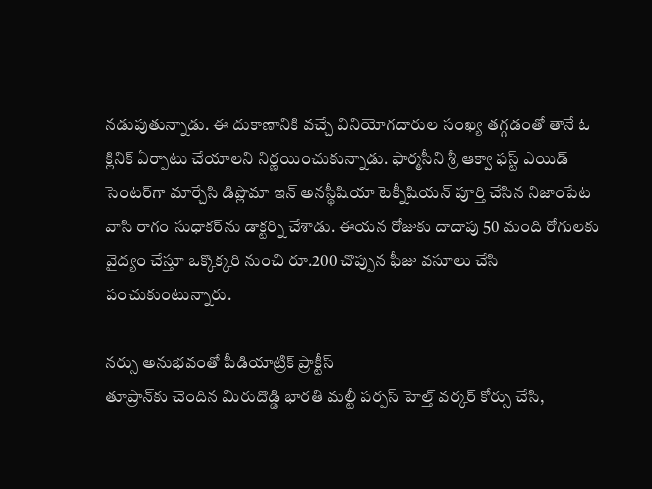నడుపుతున్నాడు. ఈ దుకాణానికి వచ్చే వినియోగదారుల సంఖ్య తగ్గడంతో తానే ఓ క్లినిక్‌ ఏర్పాటు చేయాలని నిర్ణయించుకున్నాడు. ఫార్మసీని శ్రీ ఆక్వా ఫస్ట్‌ ఎయిడ్‌ సెంటర్‌గా మార్చేసి డిప్లొమా ఇన్‌ అనస్థీషియా టెక్నీషియన్‌ పూర్తి చేసిన నిజాంపేట వాసి రాగం సుధాకర్‌ను డాక్టర్ని చేశాడు. ఈయన రోజుకు దాదాపు 50 మంది రోగులకు వైద్యం చేస్తూ ఒక్కొక్కరి నుంచి రూ.200 చొప్పున ఫీజు వసూలు చేసి పంచుకుంటున్నారు.

నర్సు అనుభవంతో పీడియాట్రిక్‌ ప్రాక్టీస్‌
తూప్రాన్‌కు చెందిన మిరుదొడ్డి భారతి మల్టీ పర్పస్‌ హెల్త్‌ వర్కర్‌ కోర్సు చేసి,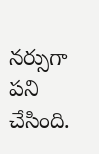నర్సుగా పని చేసింది.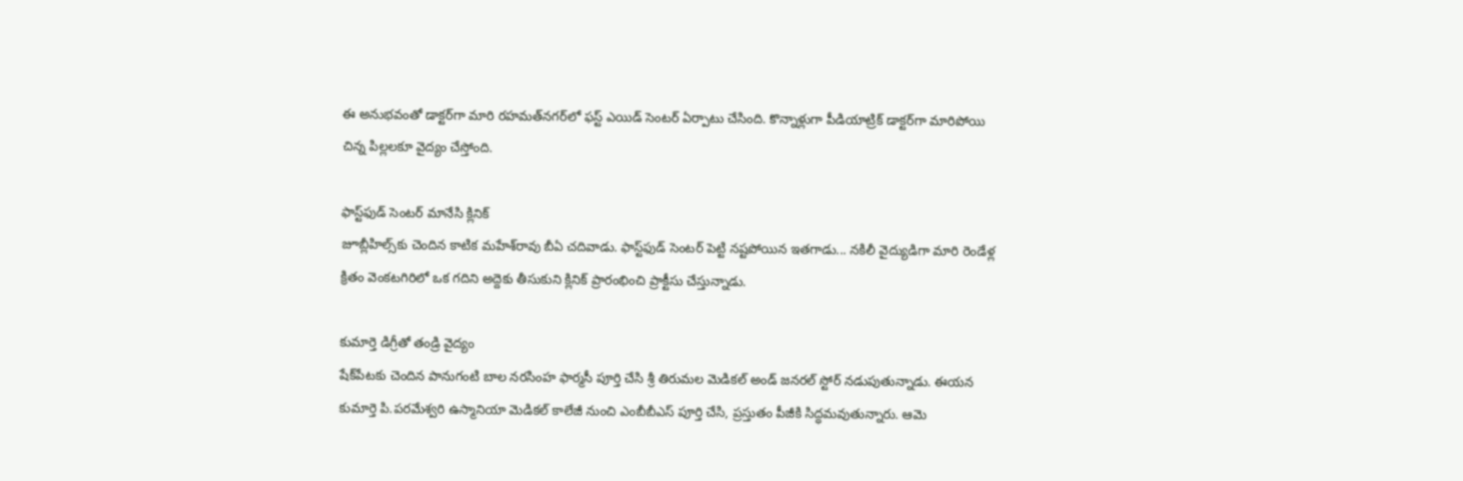ఈ అనుభవంతో డాక్టర్‌గా మారి రహమత్‌నగర్‌లో ఫస్ట్‌ ఎయిడ్‌ సెంటర్‌ ఏర్పాటు చేసింది. కొన్నాళ్లుగా పీడియాట్రిక్‌ డాక్టర్‌గా మారిపోయి చిన్న పిల్లలకూ వైద్యం చేస్తోంది.

ఫాస్ట్‌ఫుడ్‌ సెంటర్‌ మానేసి క్లినిక్‌
జూబ్లీహిల్స్‌కు చెందిన కాటిక మహేశ్‌రావు బీఏ చదివాడు. ఫాస్ట్‌ఫుడ్‌ సెంటర్‌ పెట్టి నష్టపోయిన ఇతగాడు... నకిలీ వైద్యుడిగా మారి రెండేళ్ల క్రితం వెంకటగిరిలో ఒక గదిని అద్దెకు తీసుకుని క్లినిక్‌ ప్రారంభించి ప్రాక్టీసు చేస్తున్నాడు.

కుమార్తె డిగ్రీతో తండ్రి వైద్యం
షేక్‌పేటకు చెందిన పానుగంటి బాల నరసింహ ఫార్మసీ పూర్తి చేసి శ్రీ తిరుమల మెడికల్‌ అండ్‌ జనరల్‌ స్టోర్‌ నడుపుతున్నాడు. ఈయన కుమార్తె పి.పరమేశ్వరి ఉస్మానియా మెడికల్‌ కాలేజీ నుంచి ఎంబీబీఎస్‌ పూర్తి చేసి, ప్రస్తుతం పీజీకి సిద్ధమవుతున్నారు. ఆమె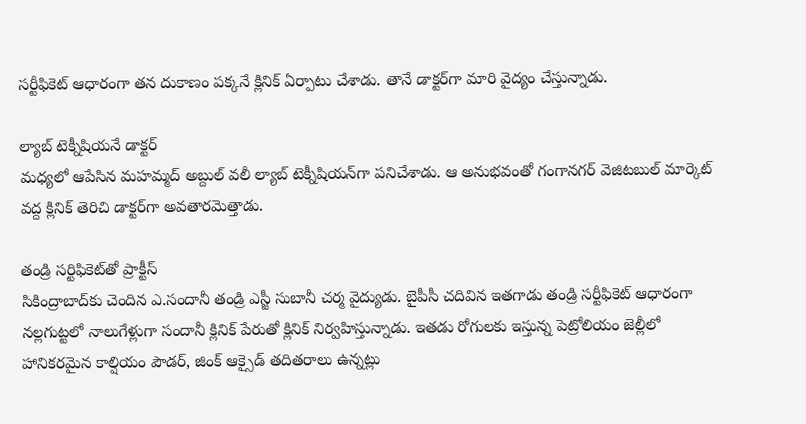సర్టీఫికెట్‌ ఆధారంగా తన దుకాణం పక్కనే క్లినిక్‌ ఏర్పాటు చేశాడు. తానే డాక్టర్‌గా మారి వైద్యం చేస్తున్నాడు.

ల్యాబ్‌ టెక్నీషియనే డాక్టర్‌
మధ్యలో ఆపేసిన మహమ్మద్‌ అబ్దుల్‌ వలీ ల్యాబ్‌ టెక్నీషియన్‌గా పనిచేశాడు. ఆ అనుభవంతో గంగానగర్‌ వెజిటబుల్‌ మార్కెట్‌ వద్ద క్లినిక్‌ తెరిచి డాక్టర్‌గా అవతారమెత్తాడు.

తండ్రి సర్టిఫికెట్‌తో ప్రాక్టీస్‌
సికింద్రాబాద్‌కు చెందిన ఎ.సందానీ తండ్రి ఎస్జీ సుబానీ చర్మ వైద్యుడు. బైపీసీ చదివిన ఇతగాడు తండ్రి సర్టీఫికెట్‌ ఆధారంగా నల్లగుట్టలో నాలుగేళ్లుగా సందానీ క్లినిక్‌ పేరుతో క్లినిక్‌ నిర్వహిస్తున్నాడు. ఇతడు రోగులకు ఇస్తున్న పెట్రోలియం జెల్లీలో హానికరమైన కాల్షియం పౌడర్, జింక్‌ ఆక్సైడ్‌ తదితరాలు ఉన్నట్లు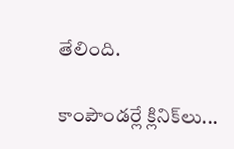తేలింది.

కాంపౌండర్లే క్లినిక్‌లు...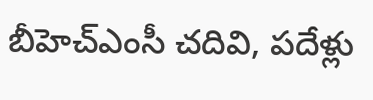బీహెచ్‌ఎంసీ చదివి, పదేళ్లు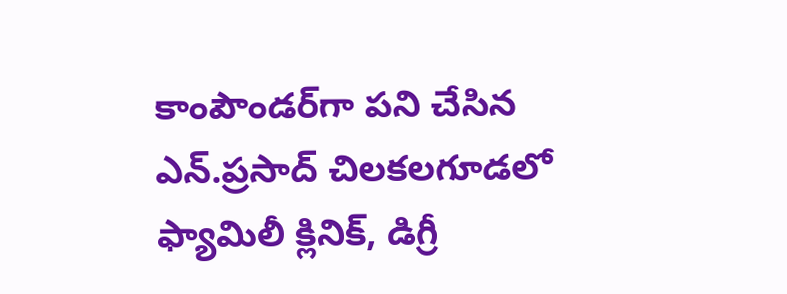కాంపౌండర్‌గా పని చేసిన ఎన్‌.ప్రసాద్‌ చిలకలగూడలో ఫ్యామిలీ క్లినిక్, డిగ్రీ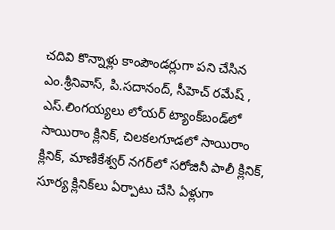చదివి కొన్నాళ్లు కాంపౌండర్లుగా పని చేసిన ఎం.శ్రీనివాస్, పి.సదానంద్, సీహెచ్‌ రమేష్ , ఎస్‌.లింగయ్యలు లోయర్‌ ట్యాంక్‌బండ్‌లో సాయిరాం క్లినిక్, చిలకలగూడలో సాయిరాం క్లినిక్, మాణికేశ్వర్‌ నగర్‌లో సరోజినీ పాలీ క్లినిక్, సూర్య క్లినిక్‌లు ఏర్పాటు చేసి ఏళ్లుగా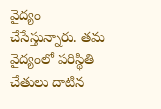వైద్యం చేసేస్తున్నారు. తమ వైద్యంలో పరిస్థితి చేతులు దాటిన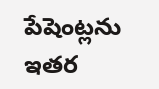పేషెంట్లను ఇతర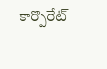కార్పొరేట్‌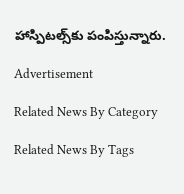హాస్పిటల్స్‌కు పంపిస్తున్నారు.

Advertisement

Related News By Category

Related News By Tags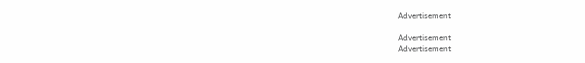Advertisement

Advertisement
Advertisement